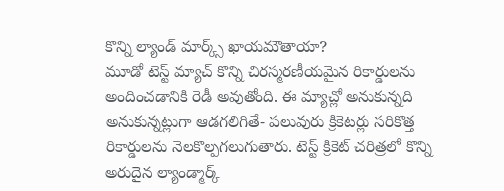కొన్ని ల్యాండ్ మార్క్స్ ఖాయమౌతాయా?
మూడో టెస్ట్ మ్యాచ్ కొన్ని చిరస్మరణీయమైన రికార్డులను అందించడానికి రెడీ అవుతోంది. ఈ మ్యాచ్లో అనుకున్నది అనుకున్నట్లుగా ఆడగలిగితే- పలువురు క్రికెటర్లు సరికొత్త రికార్డులను నెలకొల్పగలుగుతారు. టెస్ట్ క్రికెట్ చరిత్రలో కొన్ని అరుదైన ల్యాండ్మార్క్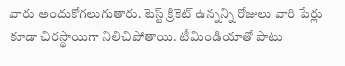వారు అందుకోగలుగుతారు. టెస్ట్ క్రికెట్ ఉన్నన్ని రోజులు వారి పేర్లు కూడా చిరస్థాయిగా నిలిచిపోతాయి. టీమిండియాతో పాటు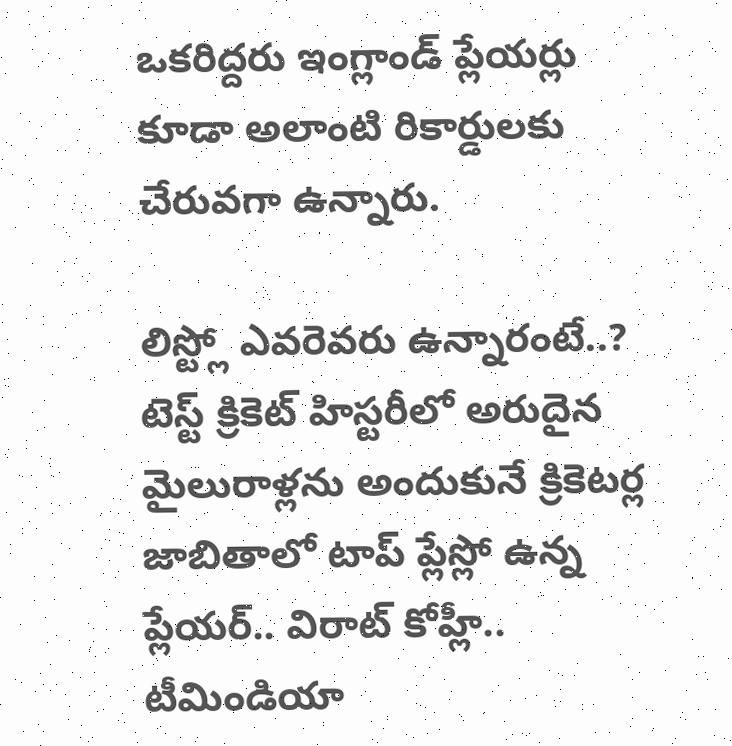ఒకరిద్దరు ఇంగ్లాండ్ ప్లేయర్లు కూడా అలాంటి రికార్డులకు చేరువగా ఉన్నారు.

లిస్ట్లో ఎవరెవరు ఉన్నారంటే..?
టెస్ట్ క్రికెట్ హిస్టరీలో అరుదైన మైలురాళ్లను అందుకునే క్రికెటర్ల జాబితాలో టాప్ ప్లేస్లో ఉన్న ప్లేయర్.. విరాట్ కోహ్లీ.. టీమిండియా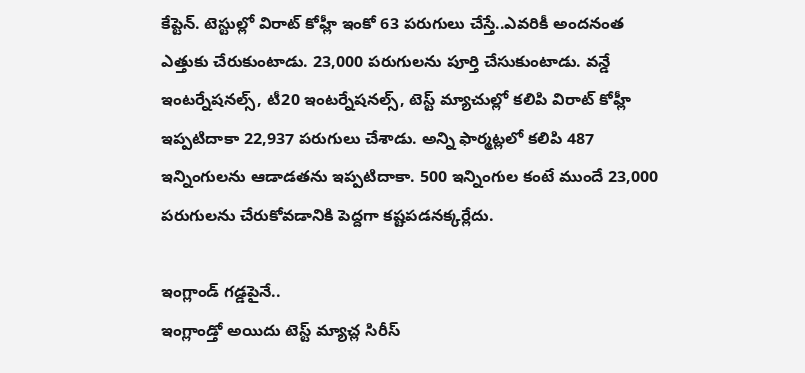కేప్టెన్. టెస్టుల్లో విరాట్ కోహ్లీ ఇంకో 63 పరుగులు చేస్తే..ఎవరికీ అందనంత ఎత్తుకు చేరుకుంటాడు. 23,000 పరుగులను పూర్తి చేసుకుంటాడు. వన్డే ఇంటర్నేషనల్స్, టీ20 ఇంటర్నేషనల్స్, టెస్ట్ మ్యాచుల్లో కలిపి విరాట్ కోహ్లీ ఇప్పటిదాకా 22,937 పరుగులు చేశాడు. అన్ని ఫార్మట్లలో కలిపి 487 ఇన్నింగులను ఆడాడతను ఇప్పటిదాకా. 500 ఇన్నింగుల కంటే ముందే 23,000 పరుగులను చేరుకోవడానికి పెద్దగా కష్టపడనక్కర్లేదు.

ఇంగ్లాండ్ గడ్డపైనే..
ఇంగ్లాండ్తో అయిదు టెస్ట్ మ్యాచ్ల సిరీస్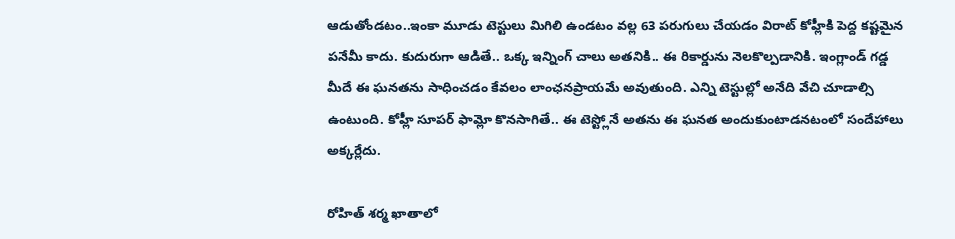ఆడుతోండటం..ఇంకా మూడు టెస్టులు మిగిలి ఉండటం వల్ల 63 పరుగులు చేయడం విరాట్ కోహ్లీకి పెద్ద కష్టమైన పనేమీ కాదు. కుదురుగా ఆడితే.. ఒక్క ఇన్నింగ్ చాలు అతనికి.. ఈ రికార్డును నెలకొల్పడానికి. ఇంగ్లాండ్ గడ్డ మీదే ఈ ఘనతను సాధించడం కేవలం లాంఛనప్రాయమే అవుతుంది. ఎన్ని టెస్టుల్లో అనేది వేచి చూడాల్సి ఉంటుంది. కోహ్లీ సూపర్ ఫామ్లో కొనసాగితే.. ఈ టెస్ట్లోనే అతను ఈ ఘనత అందుకుంటాడనటంలో సందేహాలు అక్కర్లేదు.

రోహిత్ శర్మ ఖాతాలో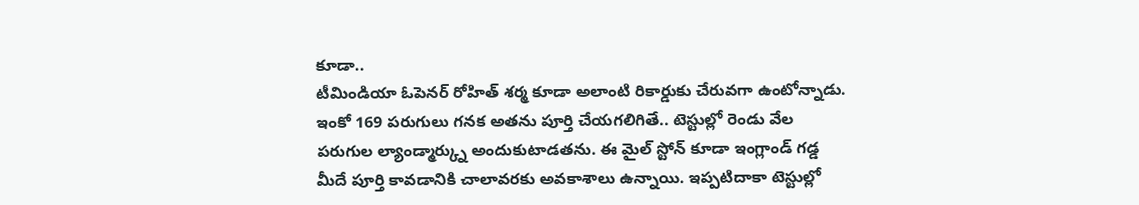కూడా..
టీమిండియా ఓపెనర్ రోహిత్ శర్మ కూడా అలాంటి రికార్డుకు చేరువగా ఉంటోన్నాడు. ఇంకో 169 పరుగులు గనక అతను పూర్తి చేయగలిగితే.. టెస్టుల్లో రెండు వేల పరుగుల ల్యాండ్మార్క్ను అందుకుటాడతను. ఈ మైల్ స్టోన్ కూడా ఇంగ్లాండ్ గడ్డ మీదే పూర్తి కావడానికి చాలావరకు అవకాశాలు ఉన్నాయి. ఇప్పటిదాకా టెస్టుల్లో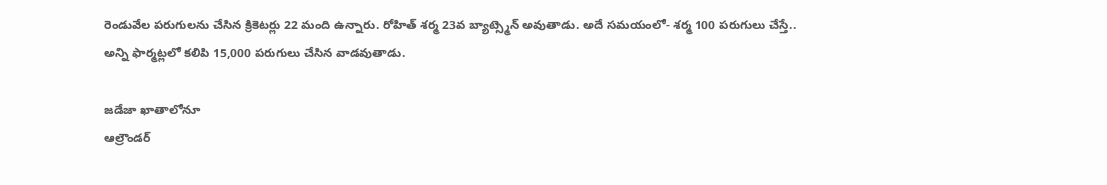రెండువేల పరుగులను చేసిన క్రికెటర్లు 22 మంది ఉన్నారు. రోహిత్ శర్మ 23వ బ్యాట్స్మెన్ అవుతాడు. అదే సమయంలో- శర్మ 100 పరుగులు చేస్తే.. అన్ని ఫార్మట్లలో కలిపి 15,000 పరుగులు చేసిన వాడవుతాడు.

జడేజా ఖాతాలోనూ
ఆల్రౌండర్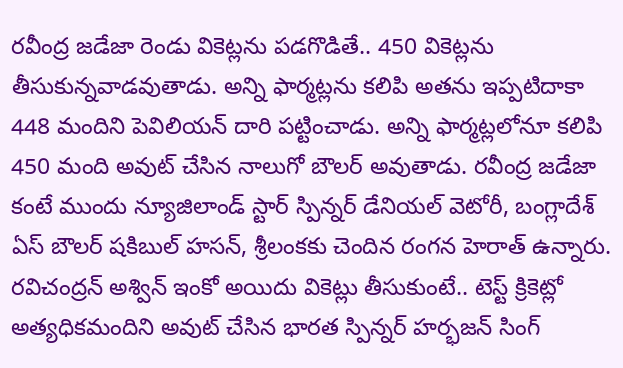రవీంద్ర జడేజా రెండు వికెట్లను పడగొడితే.. 450 వికెట్లను తీసుకున్నవాడవుతాడు. అన్ని ఫార్మట్లను కలిపి అతను ఇప్పటిదాకా 448 మందిని పెవిలియన్ దారి పట్టించాడు. అన్ని ఫార్మట్లలోనూ కలిపి 450 మంది అవుట్ చేసిన నాలుగో బౌలర్ అవుతాడు. రవీంద్ర జడేజా కంటే ముందు న్యూజిలాండ్ స్టార్ స్పిన్నర్ డేనియల్ వెటోరీ, బంగ్లాదేశ్ ఏస్ బౌలర్ షకిబుల్ హసన్, శ్రీలంకకు చెందిన రంగన హెరాత్ ఉన్నారు. రవిచంద్రన్ అశ్విన్ ఇంకో అయిదు వికెట్లు తీసుకుంటే.. టెస్ట్ క్రికెట్లో అత్యధికమందిని అవుట్ చేసిన భారత స్పిన్నర్ హర్భజన్ సింగ్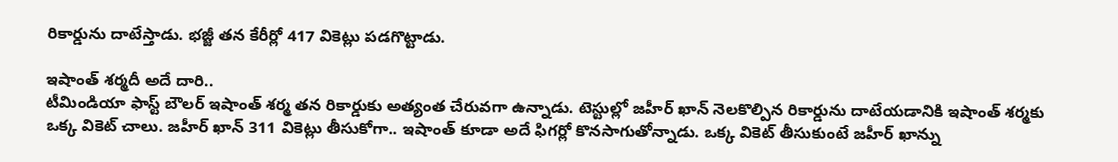రికార్డును దాటేస్తాడు. భజ్జీ తన కేరీర్లో 417 వికెట్లు పడగొట్టాడు.

ఇషాంత్ శర్మదీ అదే దారి..
టీమిండియా ఫాస్ట్ బౌలర్ ఇషాంత్ శర్మ తన రికార్డుకు అత్యంత చేరువగా ఉన్నాడు. టెస్టుల్లో జహీర్ ఖాన్ నెలకొల్పిన రికార్డును దాటేయడానికి ఇషాంత్ శర్మకు ఒక్క వికెట్ చాలు. జహీర్ ఖాన్ 311 వికెట్లు తీసుకోగా.. ఇషాంత్ కూడా అదే ఫిగర్లో కొనసాగుతోన్నాడు. ఒక్క వికెట్ తీసుకుంటే జహీర్ ఖాన్ను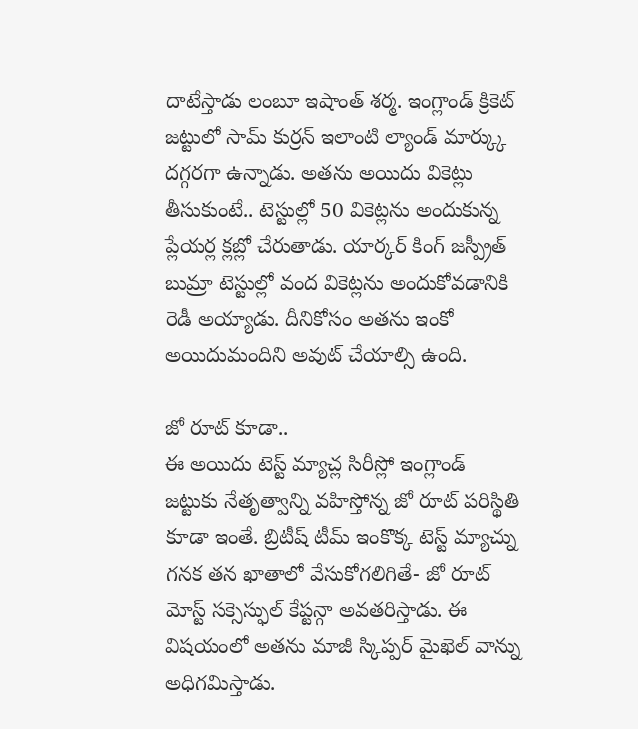దాటేస్తాడు లంబూ ఇషాంత్ శర్మ. ఇంగ్లాండ్ క్రికెట్ జట్టులో సామ్ కుర్రన్ ఇలాంటి ల్యాండ్ మార్క్కు దగ్గరగా ఉన్నాడు. అతను అయిదు వికెట్లు తీసుకుంటే.. టెస్టుల్లో 50 వికెట్లను అందుకున్న ప్లేయర్ల క్లబ్లో చేరుతాడు. యార్కర్ కింగ్ జస్ప్రీత్ బుమ్రా టెస్టుల్లో వంద వికెట్లను అందుకోవడానికి రెడీ అయ్యాడు. దీనికోసం అతను ఇంకో అయిదుమందిని అవుట్ చేయాల్సి ఉంది.

జో రూట్ కూడా..
ఈ అయిదు టెస్ట్ మ్యాచ్ల సిరీస్లో ఇంగ్లాండ్ జట్టుకు నేతృత్వాన్ని వహిస్తోన్న జో రూట్ పరిస్థితి కూడా ఇంతే. బ్రిటీష్ టీమ్ ఇంకొక్క టెస్ట్ మ్యాచ్ను గనక తన ఖాతాలో వేసుకోగలిగితే- జో రూట్ మోస్ట్ సక్సెస్ఫుల్ కేప్టన్గా అవతరిస్తాడు. ఈ విషయంలో అతను మాజీ స్కిప్పర్ మైఖెల్ వాన్ను అధిగమిస్తాడు.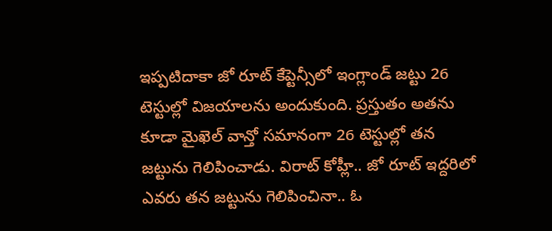ఇప్పటిదాకా జో రూట్ కేప్టెన్సీలో ఇంగ్లాండ్ జట్టు 26 టెస్టుల్లో విజయాలను అందుకుంది. ప్రస్తుతం అతను కూడా మైఖెల్ వాన్తో సమానంగా 26 టెస్టుల్లో తన జట్టును గెలిపించాడు. విరాట్ కోహ్లీ.. జో రూట్ ఇద్దరిలో ఎవరు తన జట్టును గెలిపించినా.. ఓ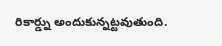రికార్డ్ను అందుకున్నట్టవుతుంది.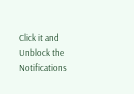Click it and Unblock the Notifications